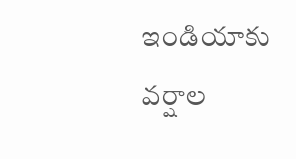ఇండియాకు వర్షాల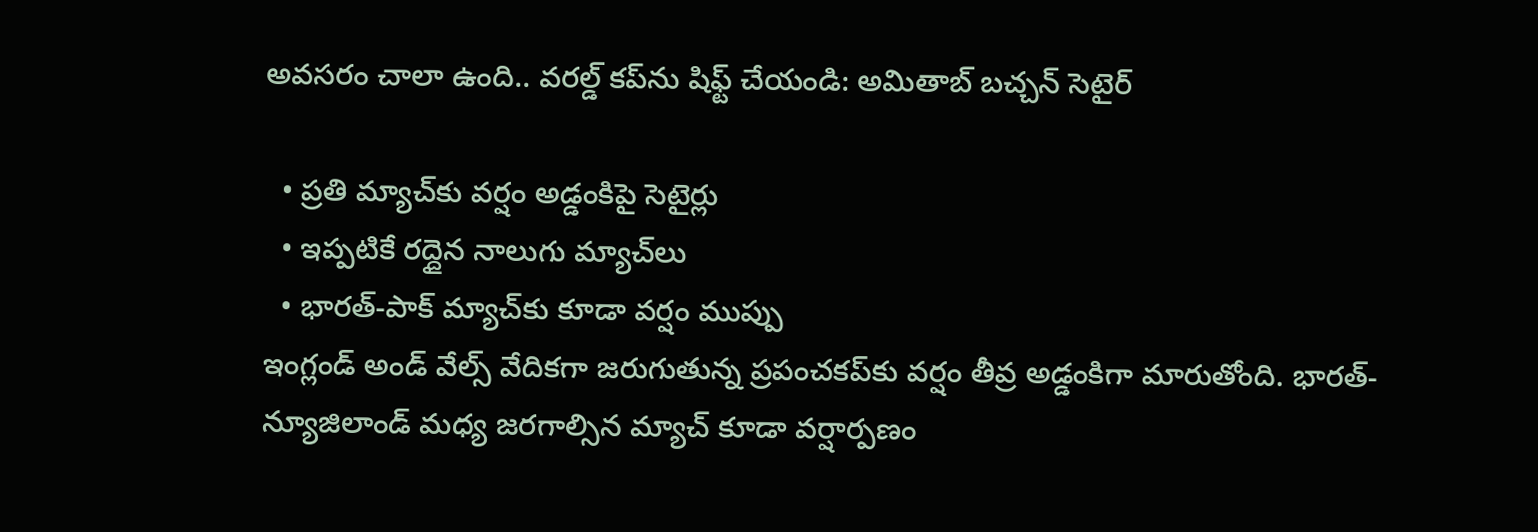అవసరం చాలా ఉంది.. వరల్డ్ కప్‌ను షిఫ్ట్ చేయండి: అమితాబ్ బచ్చన్ సెటైర్

  • ప్రతి మ్యాచ్‌కు వర్షం అడ్డంకిపై సెటైర్లు
  • ఇప్పటికే రద్దైన నాలుగు మ్యాచ్‌లు
  • భారత్-పాక్ మ్యాచ్‌కు కూడా వర్షం ముప్పు
ఇంగ్లండ్ అండ్ వేల్స్ వేదికగా జరుగుతున్న ప్రపంచకప్‌కు వర్షం తీవ్ర అడ్డంకిగా మారుతోంది. భారత్-న్యూజిలాండ్ మధ్య జరగాల్సిన మ్యాచ్ కూడా వర్షార్పణం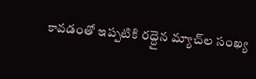కావడంతో ఇప్పటికి రద్దైన మ్యాచ్‌ల సంఖ్య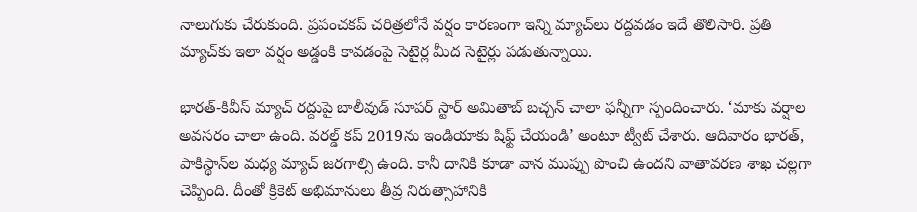నాలుగుకు చేరుకుంది. ప్రపంచకప్ చరిత్రలోనే వర్షం కారణంగా ఇన్ని మ్యాచ్‌లు రద్దవడం ఇదే తొలిసారి. ప్రతి మ్యాచ్‌కు ఇలా వర్షం అడ్డంకి కావడంపై సెటైర్ల మీద సెటైర్లు పడుతున్నాయి.

భారత్-కివీస్ మ్యాచ్ రద్దుపై బాలీవుడ్ సూపర్ స్టార్ అమితాబ్ బచ్చన్ చాలా ఫన్నీగా స్పందించారు. ‘మాకు వర్షాల అవసరం చాలా ఉంది. వరల్డ్ కప్‌ 2019ను ఇండియాకు షిఫ్ట్ చేయండి’ అంటూ ట్వీట్ చేశారు. ఆదివారం భారత్, పాకిస్థాన్‌‌ల మధ్య మ్యాచ్ జరగాల్సి ఉంది. కానీ దానికి కూడా వాన ముప్పు పొంచి ఉందని వాతావరణ శాఖ చల్లగా చెప్పింది. దీంతో క్రికెట్ అభిమానులు తీవ్ర నిరుత్సాహానికి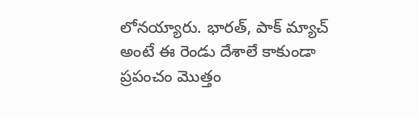లోనయ్యారు. భారత్, పాక్ మ్యాచ్ అంటే ఈ రెండు దేశాలే కాకుండా ప్రపంచం మొత్తం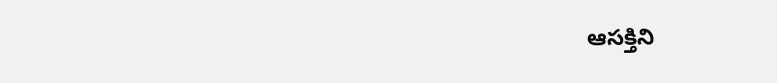ఆసక్తిని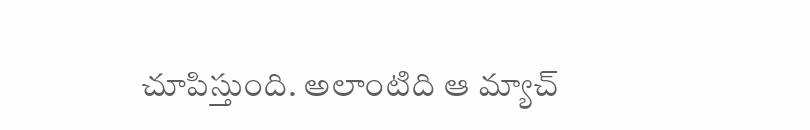చూపిస్తుంది. అలాంటిది ఆ మ్యాచ్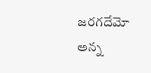జరగదేమో అన్న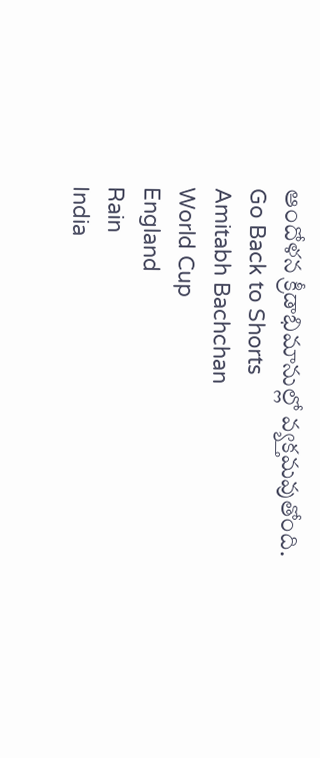ఆందోళన క్రీడాభిమానుల్లో వ్యక్తమవుతోంది.
Go Back to Shorts
Amitabh Bachchan
World Cup
England
Rain
India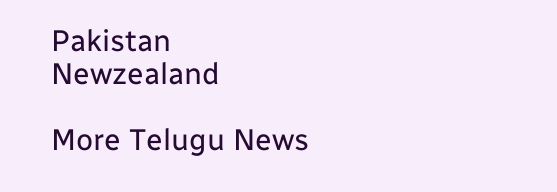Pakistan
Newzealand

More Telugu News